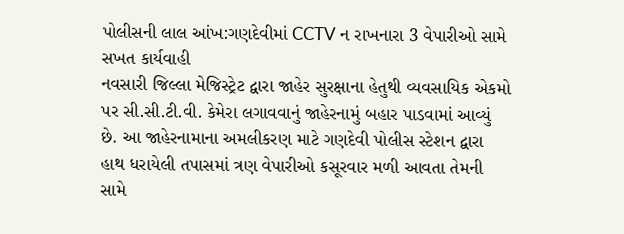પોલીસની લાલ આંખ:ગણદેવીમાં CCTV ન રાખનારા 3 વેપારીઓ સામે સખત કાર્યવાહી
નવસારી જિલ્લા મેજિસ્ટ્રેટ દ્વારા જાહેર સુરક્ષાના હેતુથી વ્યવસાયિક એકમો પર સી.સી.ટી.વી. કેમેરા લગાવવાનું જાહેરનામું બહાર પાડવામાં આવ્યું છે. આ જાહેરનામાના અમલીકરણ માટે ગણદેવી પોલીસ સ્ટેશન દ્વારા હાથ ધરાયેલી તપાસમાં ત્રણ વેપારીઓ કસૂરવાર મળી આવતા તેમની સામે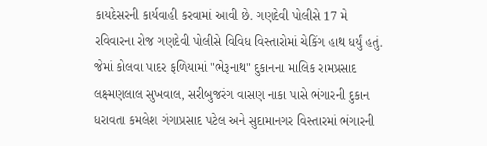કાયદેસરની કાર્યવાહી કરવામાં આવી છે. ગણદેવી પોલીસે 17 મે રવિવારના રોજ ગણદેવી પોલીસે વિવિધ વિસ્તારોમાં ચેકિંગ હાથ ધર્યું હતું. જેમાં કોલવા પાદર ફળિયામાં "ભેરૂનાથ" દુકાનના માલિક રામપ્રસાદ લક્ષ્મણલાલ સુખવાલ, સરીબુજરંગ વાસણ નાકા પાસે ભંગારની દુકાન ધરાવતા કમલેશ ગંગાપ્રસાદ પટેલ અને સુદામાનગર વિસ્તારમાં ભંગારની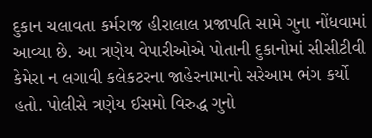દુકાન ચલાવતા કર્મરાજ હીરાલાલ પ્રજાપતિ સામે ગુના નોંધવામાં આવ્યા છે. આ ત્રણેય વેપારીઓએ પોતાની દુકાનોમાં સીસીટીવી કેમેરા ન લગાવી કલેકટરના જાહેરનામાનો સરેઆમ ભંગ કર્યો હતો. પોલીસે ત્રણેય ઈસમો વિરુદ્ધ ગુનો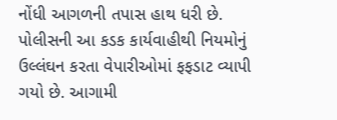નોંધી આગળની તપાસ હાથ ધરી છે. પોલીસની આ કડક કાર્યવાહીથી નિયમોનું ઉલ્લંઘન કરતા વેપારીઓમાં ફફડાટ વ્યાપી ગયો છે. આગામી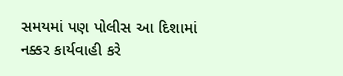સમયમાં પણ પોલીસ આ દિશામાં નક્કર કાર્યવાહી કરે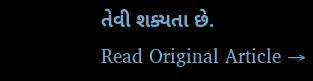તેવી શક્યતા છે.
Read Original Article →